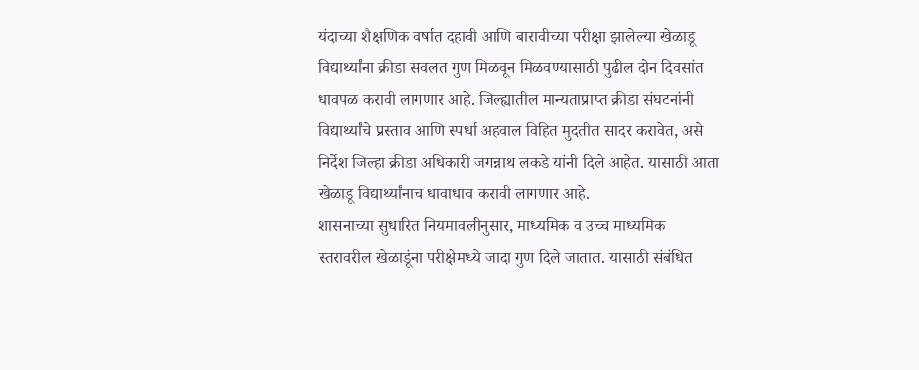यंदाच्या शैक्षणिक वर्षात दहावी आणि बारावीच्या परीक्षा झालेल्या खेळाडू विद्यार्थ्यांना क्रीडा सवलत गुण मिळवून मिळवण्यासाठी पुढील दोन दिवसांत धावपळ करावी लागणार आहे. जिल्ह्यातील मान्यताप्राप्त क्रीडा संघटनांनी विद्यार्थ्यांचे प्रस्ताव आणि स्पर्धा अहवाल विहित मुदतीत सादर करावेत, असे निर्देश जिल्हा क्रीडा अधिकारी जगन्नाथ लकडे यांनी दिले आहेत. यासाठी आता खेळाडू विद्यार्थ्यांनाच धावाधाव करावी लागणार आहे.
शासनाच्या सुधारित नियमावलीनुसार, माध्यमिक व उच्च माध्यमिक स्तरावरील खेळाडूंना परीक्षेमध्ये जादा गुण दिले जातात. यासाठी संबंधित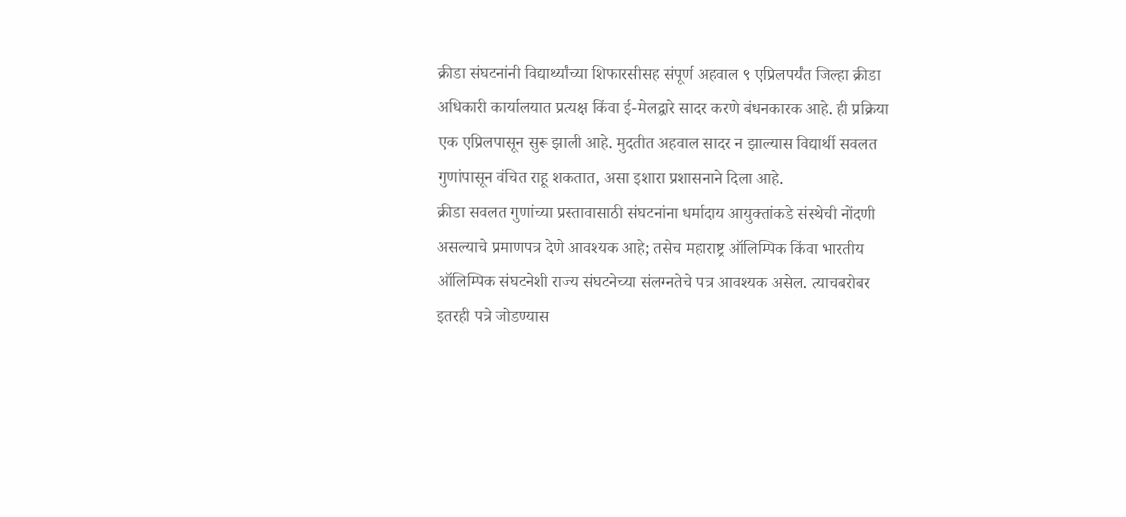क्रीडा संघटनांनी विद्यार्थ्यांच्या शिफारसीसह संपूर्ण अहवाल ९ एप्रिलपर्यंत जिल्हा क्रीडा अधिकारी कार्यालयात प्रत्यक्ष किंवा ई-मेलद्वारे सादर करणे बंधनकारक आहे. ही प्रक्रिया एक एप्रिलपासून सुरू झाली आहे. मुदतीत अहवाल सादर न झाल्यास विद्यार्थी सवलत गुणांपासून वंचित राहू शकतात, असा इशारा प्रशासनाने दिला आहे.
क्रीडा सवलत गुणांच्या प्रस्तावासाठी संघटनांना धर्मादाय आयुक्तांकडे संस्थेची नोंदणी असल्याचे प्रमाणपत्र देणे आवश्यक आहे; तसेच महाराष्ट्र ऑलिम्पिक किंवा भारतीय ऑलिम्पिक संघटनेशी राज्य संघटनेच्या संलग्नतेचे पत्र आवश्यक असेल. त्याचबरोबर इतरही पत्रे जोडण्यास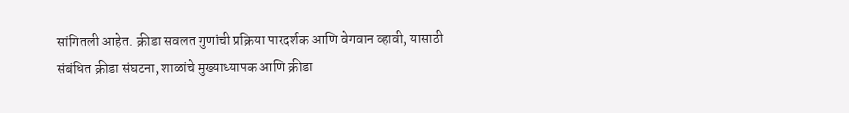सांगितली आहेत. क्रीडा सवलत गुणांची प्रक्रिया पारदर्शक आणि वेगवान व्हावी, यासाठी संबंधित क्रीडा संघटना, शाळांचे मुख्याध्यापक आणि क्रीडा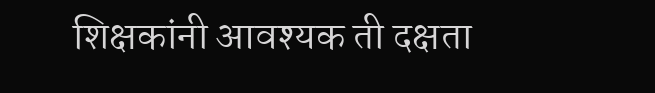शिक्षकांनी आवश्यक ती दक्षता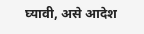घ्यावी, असे आदेश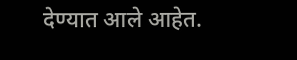देण्यात आले आहेत.